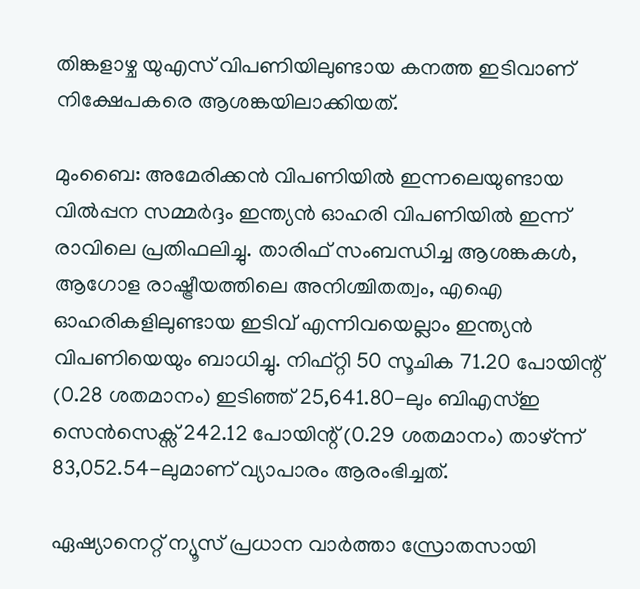തിങ്കളാഴ്ച യുഎസ് വിപണിയിലുണ്ടായ കനത്ത ഇടിവാണ് നിക്ഷേപകരെ ആശങ്കയിലാക്കിയത്.

മുംബൈ: അമേരിക്കൻ വിപണിയിൽ ഇന്നലെയുണ്ടായ വിൽപ്പന സമ്മർദ്ദം ഇന്ത്യൻ ഓഹരി വിപണിയിൽ ഇന്ന് രാവിലെ പ്രതിഫലിച്ചു. താരിഫ് സംബന്ധിച്ച ആശങ്കകൾ, ആഗോള രാഷ്ട്രീയത്തിലെ അനിശ്ചിതത്വം, എഐ ഓഹരികളിലുണ്ടായ ഇടിവ് എന്നിവയെല്ലാം ഇന്ത്യൻ വിപണിയെയും ബാധിച്ചു. നിഫ്റ്റി 50 സൂചിക 71.20 പോയിന്റ് (0.28 ശതമാനം) ഇടിഞ്ഞ് 25,641.80-ലും ബിഎസ്ഇ സെൻസെക്സ് 242.12 പോയിന്റ് (0.29 ശതമാനം) താഴ്ന്ന് 83,052.54-ലുമാണ് വ്യാപാരം ആരംഭിച്ചത്.

ഏഷ്യാനെറ്റ് ന്യൂസ് പ്രധാന വാർത്താ സ്രോതസായി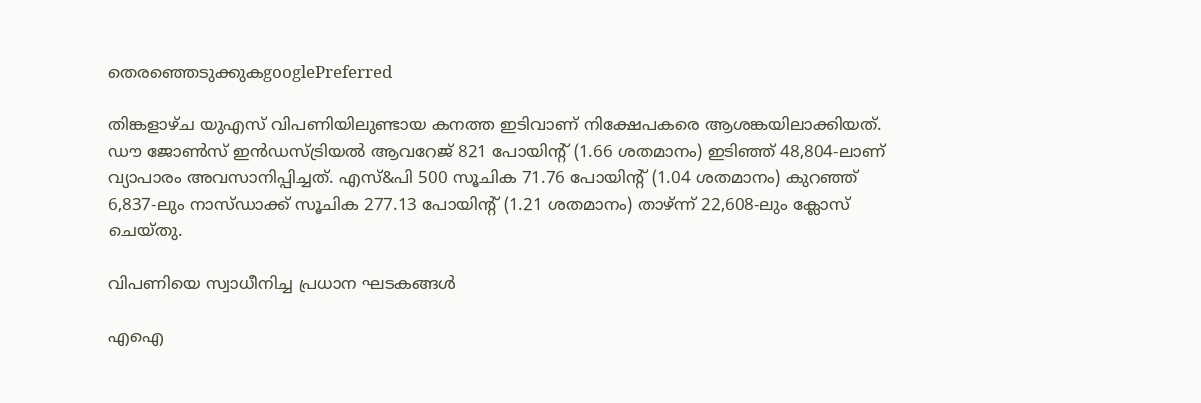തെരഞ്ഞെടുക്കുകgooglePreferred

തിങ്കളാഴ്ച യുഎസ് വിപണിയിലുണ്ടായ കനത്ത ഇടിവാണ് നിക്ഷേപകരെ ആശങ്കയിലാക്കിയത്. ഡൗ ജോൺസ് ഇൻഡസ്ട്രിയൽ ആവറേജ് 821 പോയിന്റ് (1.66 ശതമാനം) ഇടിഞ്ഞ് 48,804-ലാണ് വ്യാപാരം അവസാനിപ്പിച്ചത്. എസ്&പി 500 സൂചിക 71.76 പോയിന്റ് (1.04 ശതമാനം) കുറഞ്ഞ് 6,837-ലും നാസ്ഡാക്ക് സൂചിക 277.13 പോയിന്റ് (1.21 ശതമാനം) താഴ്ന്ന് 22,608-ലും ക്ലോസ് ചെയ്തു.

വിപണിയെ സ്വാധീനിച്ച പ്രധാന ഘടകങ്ങൾ

എഐ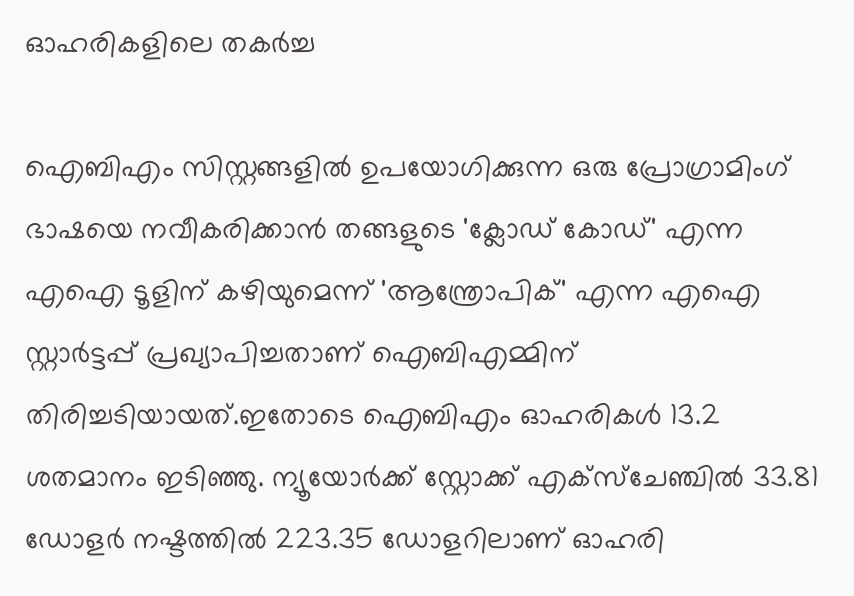ഓഹരികളിലെ തകർച്ച

ഐബിഎം സിസ്റ്റങ്ങളിൽ ഉപയോഗിക്കുന്ന ഒരു പ്രോഗ്രാമിംഗ് ഭാഷയെ നവീകരിക്കാൻ തങ്ങളുടെ 'ക്ലോഡ് കോഡ്' എന്ന എഐ ടൂളിന് കഴിയുമെന്ന് 'ആന്ത്രോപിക്' എന്ന എഐ സ്റ്റാർട്ടപ്പ് പ്രഖ്യാപിച്ചതാണ് ഐബിഎമ്മിന് തിരിച്ചടിയായത്.ഇതോടെ ഐബിഎം ഓഹരികൾ 13.2 ശതമാനം ഇടിഞ്ഞു. ന്യൂയോർക്ക് സ്റ്റോക്ക് എക്സ്ചേഞ്ചിൽ 33.81 ഡോളർ നഷ്ടത്തിൽ 223.35 ഡോളറിലാണ് ഓഹരി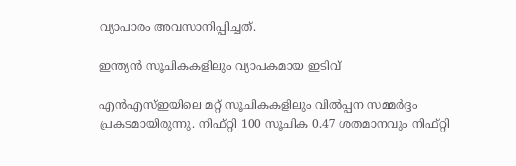വ്യാപാരം അവസാനിപ്പിച്ചത്.

ഇന്ത്യൻ സൂചികകളിലും വ്യാപകമായ ഇടിവ്

എൻഎസ്ഇയിലെ മറ്റ് സൂചികകളിലും വിൽപ്പന സമ്മർദ്ദം പ്രകടമായിരുന്നു. നിഫ്റ്റി 100 സൂചിക 0.47 ശതമാനവും നിഫ്റ്റി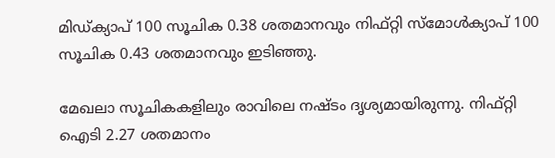മിഡ്ക്യാപ് 100 സൂചിക 0.38 ശതമാനവും നിഫ്റ്റി സ്മോൾക്യാപ് 100 സൂചിക 0.43 ശതമാനവും ഇടിഞ്ഞു.

മേഖലാ സൂചികകളിലും രാവിലെ നഷ്ടം ദൃശ്യമായിരുന്നു. നിഫ്റ്റി ഐടി 2.27 ശതമാനം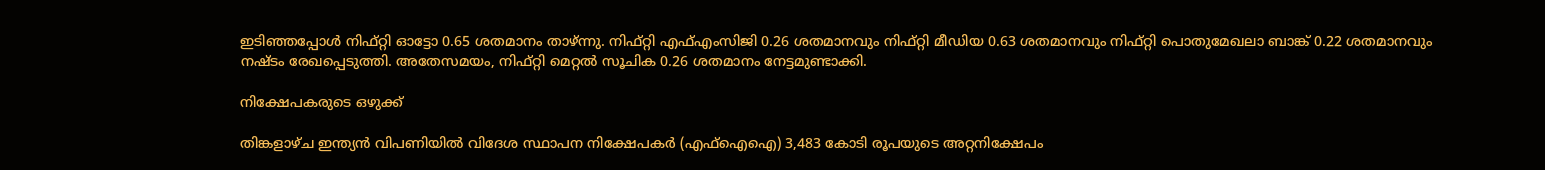ഇടിഞ്ഞപ്പോൾ നിഫ്റ്റി ഓട്ടോ 0.65 ശതമാനം താഴ്ന്നു. നിഫ്റ്റി എഫ്എംസിജി 0.26 ശതമാനവും നിഫ്റ്റി മീഡിയ 0.63 ശതമാനവും നിഫ്റ്റി പൊതുമേഖലാ ബാങ്ക് 0.22 ശതമാനവും നഷ്ടം രേഖപ്പെടുത്തി. അതേസമയം, നിഫ്റ്റി മെറ്റൽ സൂചിക 0.26 ശതമാനം നേട്ടമുണ്ടാക്കി.

നിക്ഷേപകരുടെ ഒഴുക്ക്

തിങ്കളാഴ്ച ഇന്ത്യൻ വിപണിയിൽ വിദേശ സ്ഥാപന നിക്ഷേപകർ (എഫ്ഐഐ) 3,483 കോടി രൂപയുടെ അറ്റനിക്ഷേപം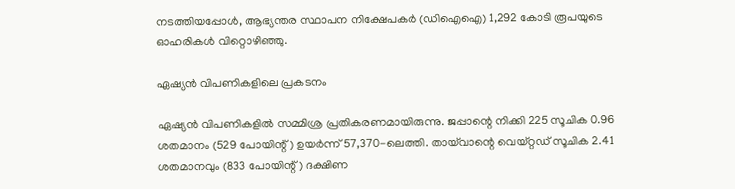നടത്തിയപ്പോൾ, ആഭ്യന്തര സ്ഥാപന നിക്ഷേപകർ (ഡിഐഐ) 1,292 കോടി രൂപയുടെ ഓഹരികൾ വിറ്റൊഴിഞ്ഞു.

ഏഷ്യൻ വിപണികളിലെ പ്രകടനം

ഏഷ്യൻ വിപണികളിൽ സമ്മിശ്ര പ്രതികരണമായിരുന്നു. ജപ്പാന്റെ നിക്കി 225 സൂചിക 0.96 ശതമാനം (529 പോയിന്റ്) ഉയർന്ന് 57,370-ലെത്തി. തായ്‌വാന്റെ വെയ്റ്റഡ് സൂചിക 2.41 ശതമാനവും (833 പോയിന്റ്) ദക്ഷിണ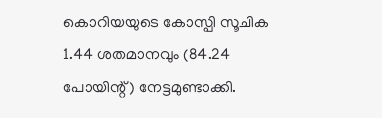കൊറിയയുടെ കോസ്പി സൂചിക 1.44 ശതമാനവും (84.24 പോയിന്റ്) നേട്ടമുണ്ടാക്കി.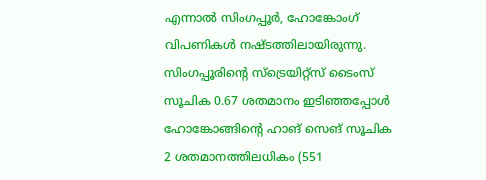എന്നാൽ സിംഗപ്പൂർ, ഹോങ്കോംഗ് വിപണികൾ നഷ്ടത്തിലായിരുന്നു. സിംഗപ്പൂരിന്റെ സ്ട്രെയിറ്റ്സ് ടൈംസ് സൂചിക 0.67 ശതമാനം ഇടിഞ്ഞപ്പോൾ ഹോങ്കോങ്ങിന്റെ ഹാങ് സെങ് സൂചിക 2 ശതമാനത്തിലധികം (551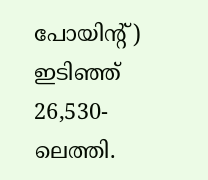പോയിന്റ്) ഇടിഞ്ഞ് 26,530-ലെത്തി.